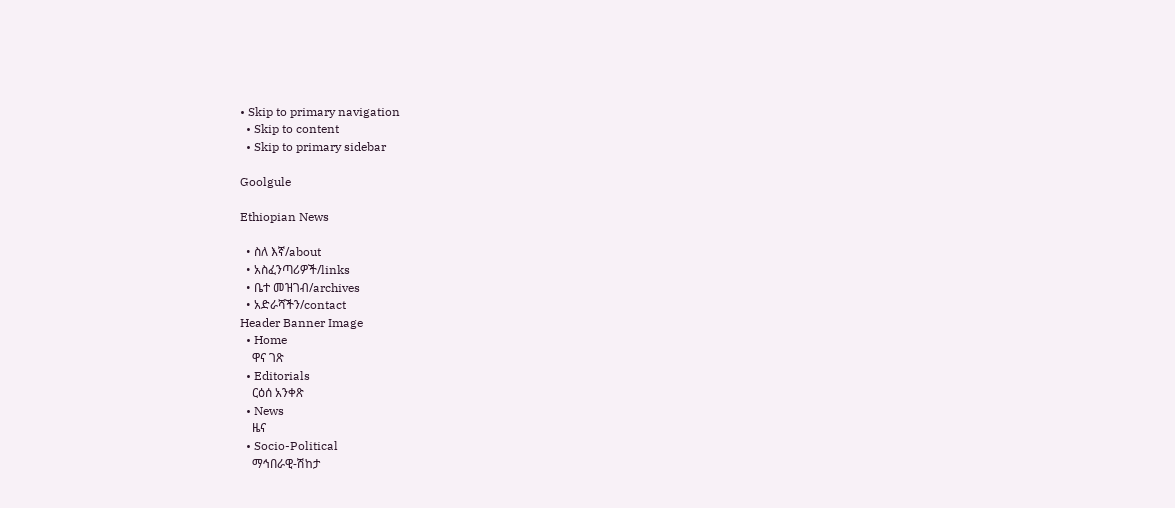• Skip to primary navigation
  • Skip to content
  • Skip to primary sidebar

Goolgule

Ethiopian News

  • ስለ እኛ/about
  • አስፈንጣሪዎች/links
  • ቤተ መዝገብ/archives
  • አድራሻችን/contact
Header Banner Image
  • Home
    ዋና ገጽ
  • Editorials
    ርዕሰ አንቀጽ
  • News
    ዜና
  • Socio-Political
    ማኅበራዊ-ሽከታ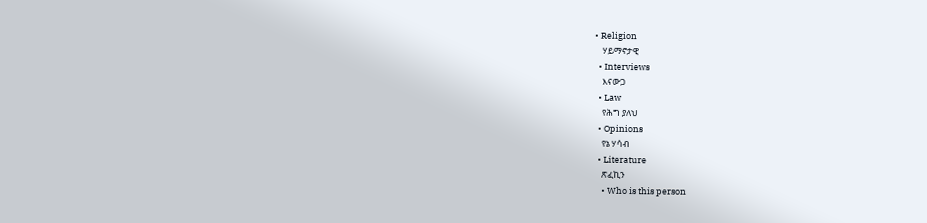• Religion
    ሃይማኖታዊ
  • Interviews
    እናውጋ
  • Law
    የሕግ ያለህ
  • Opinions
    የኔ ሃሳብ
  • Literature
    ጽፈኪን
    • Who is this person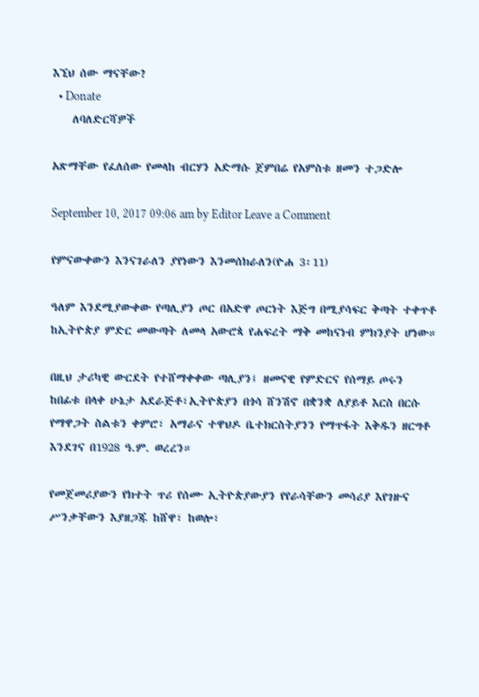እኚህ ሰው ማናቸው?
  • Donate
    ለባለድርሻዎች

አጽማቸው የፈለሰው የመላከ ብርሃን አድማሱ ጀምበሬ የአምስቱ ዘመን ተጋድሎ

September 10, 2017 09:06 am by Editor Leave a Comment

የምናውቀውን እንናገራለን ያየነውን እንመሰክራለን(ዮሐ 3፡11)

ዓለም እንደሚያውቀው የጣሊያን ጦር በአድዋ ጦርነት እጅግ በሚያሳፍር ቅጣት ተቀጥቶ ከኢትዮጵያ ምድር መውጣት ለመላ አውሮጳ የሐፍረት ማቅ መከናነብ ምክንያት ሆነው።

በዚህ ታሪካዊ ውርደት የተሸማቀቀው ጣሊያን፤ ዘመናዊ የምድርና የሰማይ ጦሩን ከበፊቱ በላቀ ሁኔታ አደራጅቶ፣ኢትዮጵያን በጎሳ ሸንሽኖ በቋንቋ ለያይቶ እርስ በርሱ የማዋጋት ስልቱን ቀምሮ፣ አማራና ተዋህዶ ቤተክርስትያንን የማጥፋት እቅዱን ዘርግቶ እንደገና በ1928 ዓ.ም. ወረረን።

የመጀመሪያውን የክተት ጥሪ የሰሙ ኢትዮጵያውያን የየራሳቸውን መሳሪያ እየገዙና ሥንቃቸውን እያዘጋጁ ከሸዋ፣ ከወሎ፣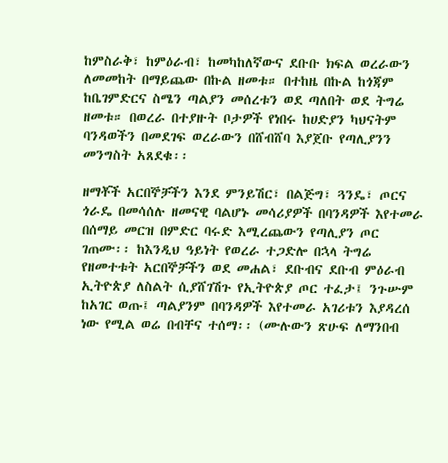ከምስራቅ፣ ከምዕራብ፣ ከመካከለኛውና ደቡቡ ክፍል ወረራውን ለመመከት በማይጨው በኩል ዘመቱ። በተከዜ በኩል ከጎጃም ከቤገምድርና ስሜን ጣልያን መሰረቱን ወደ ጣለበት ወደ ትግሬ ዘመቱ። በወረራ በተያዙት ቦታዎች የነበሩ ከሀድያን ካህናትም ባንዳወችን በመደገፍ ወረራውን በሸብሸባ እያጀቡ የጣሊያንን መንግስት አጸደቁ፡፡

ዘማቾች አርበኞቻችን እንደ ምንይሽር፣ በልጅግ፣ ጓንዴ፣ ጦርና ጎራዴ በመሳሰሉ ዘመናዊ ባልሆኑ መሳሪያዎች በባንዳዎች እየተመራ በሰማይ መርዝ በምድር ባሩድ እሚረጨውን የጣሊያን ጦር ገጠሙ፡፡ ከእንዲህ ዓይነት የወረራ ተጋድሎ በኋላ ትግሬ የዘመተቱት አርበኞቻችን ወደ መሐል፣ ደቡብና ደቡብ ምዕራብ ኢትዮጵያ ለስልት ሲያሸገሽጉ የኢትዮጵያ ጦር ተፈታ፤ ንጉሡም ከአገር ወጡ፤ ጣልያንም በባንዳዎች እየተመራ አገሪቱን እያዳረሰ ነው የሚል ወሬ በብቸና ተሰማ፡፡ (ሙሉውን ጽሁፍ ለማንበብ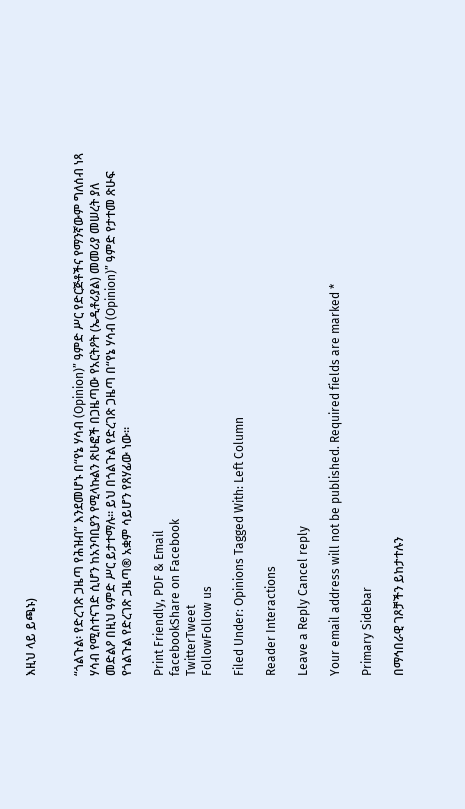እዚህ ላይ ይጫኑ)


“ጎልጉል፡ የድረገጽ ጋዜጣ የሕዝብ” እንደመሆኑ በ“የኔ ሃሳብ (Opinion)” ዓምድ ሥር የድርጅቶችና የማንኛውም ግለሰብ ነጻ ሃሳብ የሚስተናገድ ሲሆን ከአንባቢያን የሚላኩልን ጽሁፎች በጋዜጣው የአርትዖት (ኤዲቶሪያል) መመሪያ መሠረት ያለ መድልዖ በዚህ ዓምድ ሥር ይታተማሉ፡፡ ይህ በጎልጉል የድረገጽ ጋዜጣ በ“የኔ ሃሳብ (Opinion)” ዓምድ የታተመ ጽሁፍ የጎልጉል የድረገጽ ጋዜጣ® አቋም ሳይሆን የጸሃፊው ነው፡፡

Print Friendly, PDF & Email
facebookShare on Facebook
TwitterTweet
FollowFollow us

Filed Under: Opinions Tagged With: Left Column

Reader Interactions

Leave a Reply Cancel reply

Your email address will not be published. Required fields are marked *

Primary Sidebar

በማኅበራዊ ገጾቻችን ይከታተሉን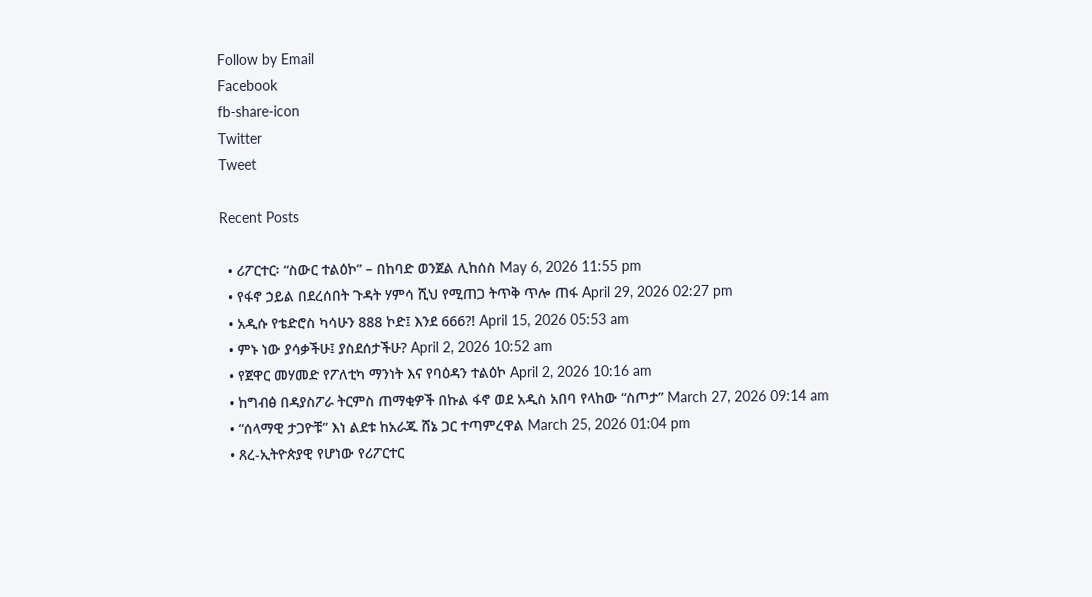Follow by Email
Facebook
fb-share-icon
Twitter
Tweet

Recent Posts

  • ሪፖርተር፡ “ስውር ተልዕኮ” – በከባድ ወንጀል ሊከሰስ May 6, 2026 11:55 pm
  • የፋኖ ኃይል በደረሰበት ጉዳት ሃምሳ ሺህ የሚጠጋ ትጥቅ ጥሎ ጠፋ April 29, 2026 02:27 pm
  • አዲሱ የቴድሮስ ካሳሁን 888 ኮድ፤ እንደ 666?! April 15, 2026 05:53 am
  • ምኑ ነው ያሳቃችሁ፤ ያስደሰታችሁ? April 2, 2026 10:52 am
  • የጀዋር መሃመድ የፖለቲካ ማንነት እና የባዕዳን ተልዕኮ April 2, 2026 10:16 am
  • ከግብፅ በዳያስፖራ ትርምስ ጠማቂዎች በኩል ፋኖ ወደ አዲስ አበባ የላከው “ስጦታ” March 27, 2026 09:14 am
  • “ሰላማዊ ታጋዮቹ” እነ ልደቱ ከአራጁ ሸኔ ጋር ተጣምረዋል March 25, 2026 01:04 pm
  • ጸረ-ኢትዮጵያዊ የሆነው የሪፖርተር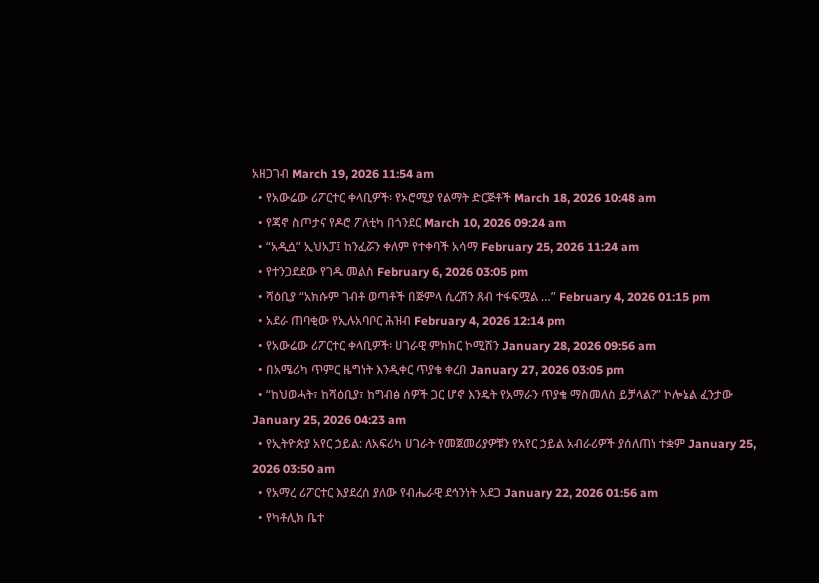አዘጋገብ March 19, 2026 11:54 am
  • የአውሬው ሪፖርተር ቀላቢዎች፡ የኦሮሚያ የልማት ድርጅቶች March 18, 2026 10:48 am
  • የጃኖ ስጦታና የዶሮ ፖለቲካ በጎንደር March 10, 2026 09:24 am
  • “አዲሷ” ኢህአፓ፤ ከንፈሯን ቀለም የተቀባች አሳማ February 25, 2026 11:24 am
  • የተንጋደደው የገዱ መልስ February 6, 2026 03:05 pm
  • ሻዕቢያ “አክሱም ገብቶ ወጣቶች በጅምላ ሲረሽን ጸብ ተፋፍሟል …” February 4, 2026 01:15 pm
  • አደራ ጠባቂው የኢሉአባቦር ሕዝብ February 4, 2026 12:14 pm
  • የአውሬው ሪፖርተር ቀላቢዎች፡ ሀገራዊ ምክክር ኮሚሽን January 28, 2026 09:56 am
  • በአሜሪካ ጥምር ዜግነት እንዲቀር ጥያቄ ቀረበ January 27, 2026 03:05 pm
  • “ከህወሓት፣ ከሻዕቢያ፣ ከግብፅ ሰዎች ጋር ሆኖ እንዴት የአማራን ጥያቄ ማስመለስ ይቻላል?” ኮሎኔል ፈንታው January 25, 2026 04:23 am
  • የኢትዮጵያ አየር ኃይል: ለአፍሪካ ሀገራት የመጀመሪያዎቹን የአየር ኃይል አብራሪዎች ያሰለጠነ ተቋም January 25, 2026 03:50 am
  • የአማረ ሪፖርተር እያደረሰ ያለው የብሔራዊ ደኅንነት አደጋ January 22, 2026 01:56 am
  • የካቶሊክ ቤተ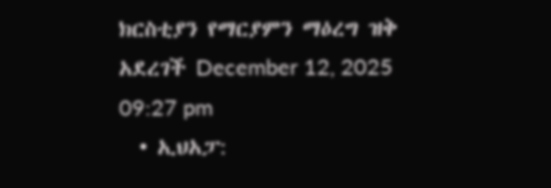ክርስቲያን የማርያምን ማዕረግ ዝቅ አደረገች December 12, 2025 09:27 pm
  • ኢህአፓ: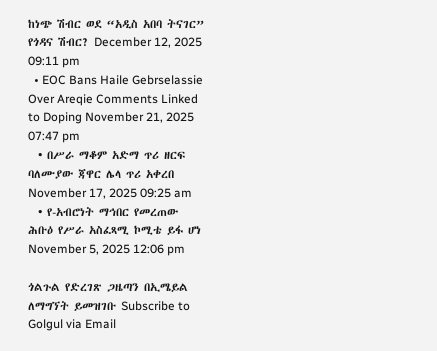ከነጭ ሽብር ወደ “አዲስ አበባ ትናገር” የጎዳና ሽብር? December 12, 2025 09:11 pm
  • EOC Bans Haile Gebrselassie Over Areqie Comments Linked to Doping November 21, 2025 07:47 pm
  • በሥራ ማቆም አድማ ጥሪ ዘርፍ ባለሙያው ጃዋር ሌላ ጥሪ አቀረበ November 17, 2025 09:25 am
  • የ-አብሮነት ማኅበር የመረጠው ሕቡዕ የሥራ አስፈጻሚ ኮሚቴ ይፋ ሆነ November 5, 2025 12:06 pm

ጎልጉል የድረገጽ ጋዜጣን በኢሜይል ለማግኘት ይመዝገቡ Subscribe to Golgul via Email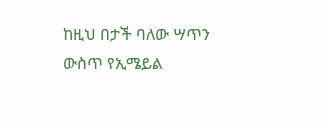ከዚህ በታች ባለው ሣጥን ውስጥ የኢሜይል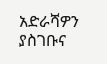አድራሻዎን ያስገቡና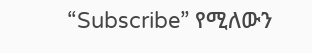“Subscribe” የሚለውን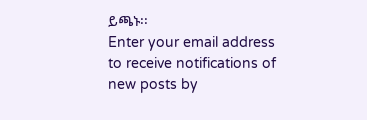ይጫኑ፡፡
Enter your email address to receive notifications of new posts by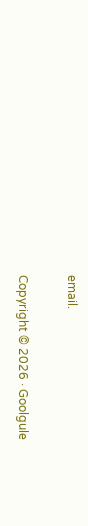email.

Copyright © 2026 · Goolgule